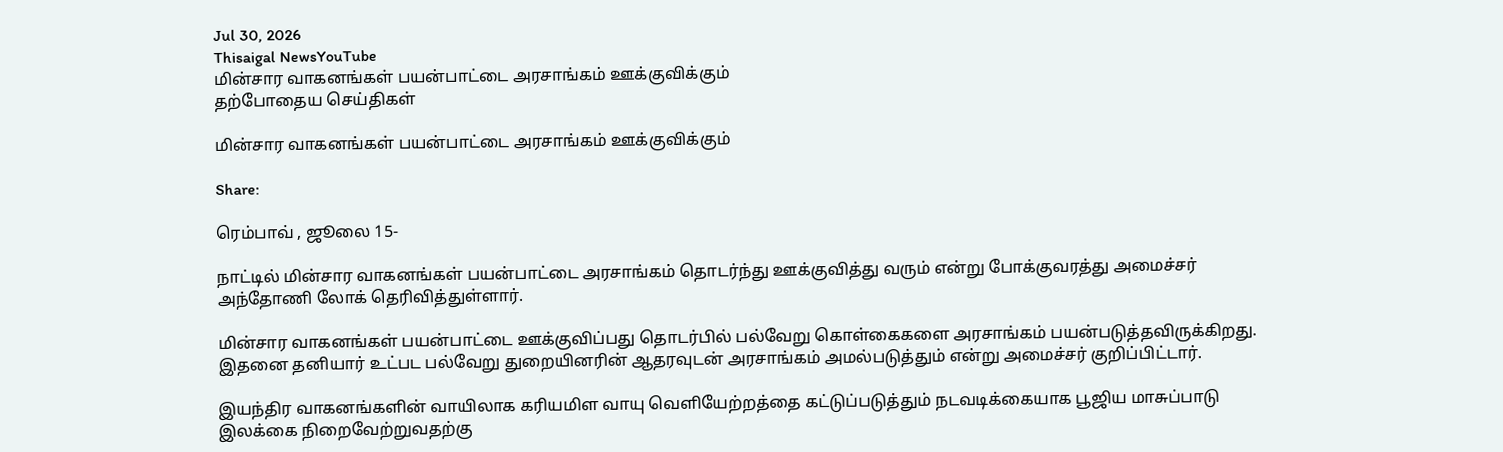Jul 30, 2026
Thisaigal NewsYouTube
மின்சார வாகனங்கள் பயன்பாட்டை அரசாங்கம் ஊக்குவிக்கும்
தற்போதைய செய்திகள்

மின்சார வாகனங்கள் பயன்பாட்டை அரசாங்கம் ஊக்குவிக்கும்

Share:

ரெம்பாவ் , ஜூலை 15-

நாட்டில் மின்சார வாகனங்கள் பயன்பாட்டை அரசாங்கம் தொடர்ந்து ஊக்குவித்து வரும் என்று போக்குவரத்து அமைச்சர் அந்தோணி லோக் தெரிவித்துள்ளார்.

மின்சார வாகனங்கள் பயன்பாட்டை ஊக்குவிப்பது தொடர்பில் பல்வேறு கொள்கைகளை அரசாங்கம் பயன்படுத்தவிருக்கிறது. இதனை தனியார் உட்பட பல்வேறு துறையினரின் ஆதரவுடன் அரசாங்கம் அமல்படுத்தும் என்று அமைச்சர் குறிப்பிட்டார்.

இயந்திர வாகனங்களின் வாயிலாக கரியமிள வாயு வெளியேற்றத்தை கட்டுப்படுத்தும் நடவடிக்கையாக பூஜிய மாசுப்பாடு இலக்கை நிறைவேற்றுவதற்கு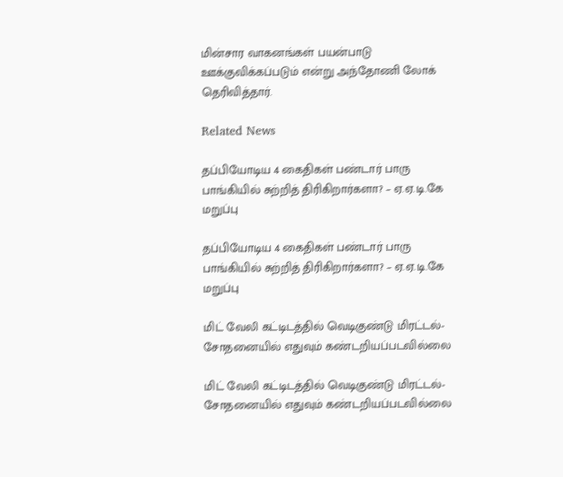மின்சார வாகனங்கள் பயன்பாடு ஊக்குவிக்கப்படும் என்று அந்தோணி லோக் தெரிவித்தார்.

Related News

தப்பியோடிய 4 கைதிகள் பண்டார் பாரு பாங்கியில் சுற்றித் திரிகிறார்களா? – ஏ.ஏ.டி.கே மறுப்பு

தப்பியோடிய 4 கைதிகள் பண்டார் பாரு பாங்கியில் சுற்றித் திரிகிறார்களா? – ஏ.ஏ.டி.கே மறுப்பு

மிட் வேலி கட்டிடத்தில் வெடிகுண்டு மிரட்டல்- சோதனையில் எதுவும் கண்டறியப்படவில்லை

மிட் வேலி கட்டிடத்தில் வெடிகுண்டு மிரட்டல்- சோதனையில் எதுவும் கண்டறியப்படவில்லை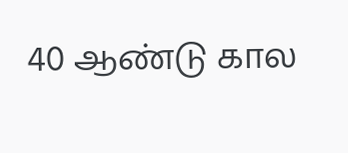40 ஆண்டு கால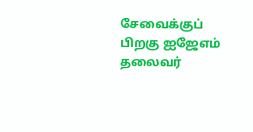சேவைக்குப் பிறகு ஐஜேஎம் தலைவர்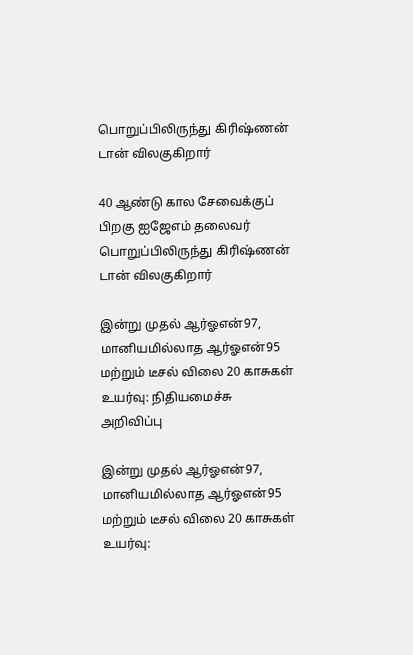பொறுப்பிலிருந்து கிரிஷ்ணன் டான் விலகுகிறார்

40 ஆண்டு கால சேவைக்குப் பிறகு ஐஜேஎம் தலைவர் பொறுப்பிலிருந்து கிரிஷ்ணன் டான் விலகுகிறார்

இன்று முதல் ஆர்ஓஎன்97, மானியமில்லாத ஆர்ஓஎன்95 மற்றும் டீசல் விலை 20 காசுகள் உயர்வு: நிதியமைச்சு அறிவிப்பு

இன்று முதல் ஆர்ஓஎன்97, மானியமில்லாத ஆர்ஓஎன்95 மற்றும் டீசல் விலை 20 காசுகள் உயர்வு: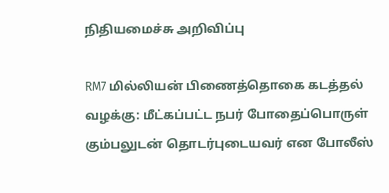நிதியமைச்சு அறிவிப்பு

RM7 மில்லியன் பிணைத்தொகை கடத்தல் வழக்கு: மீட்கப்பட்ட நபர் போதைப்பொருள் கும்பலுடன் தொடர்புடையவர் என போலீஸ்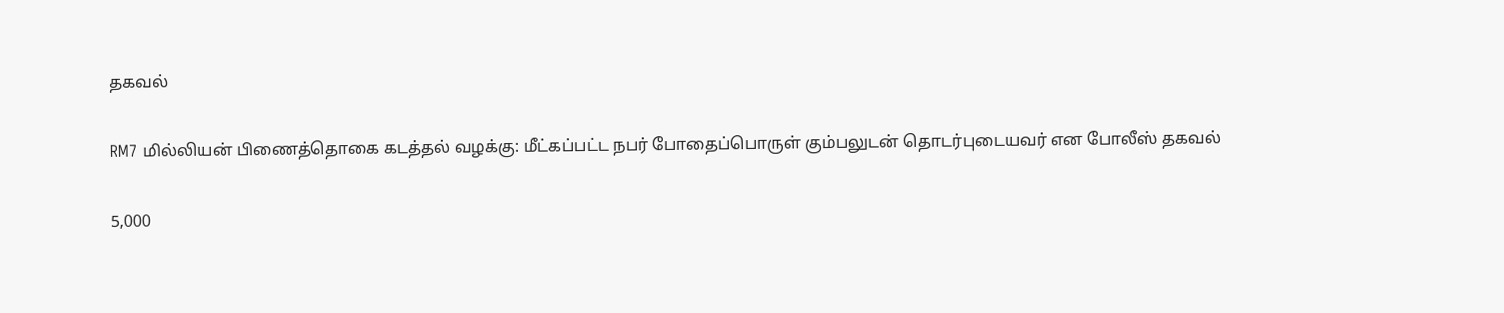தகவல்

RM7 மில்லியன் பிணைத்தொகை கடத்தல் வழக்கு: மீட்கப்பட்ட நபர் போதைப்பொருள் கும்பலுடன் தொடர்புடையவர் என போலீஸ் தகவல்

5,000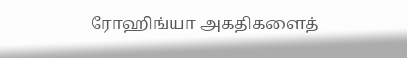ரோஹிங்யா அகதிகளைத்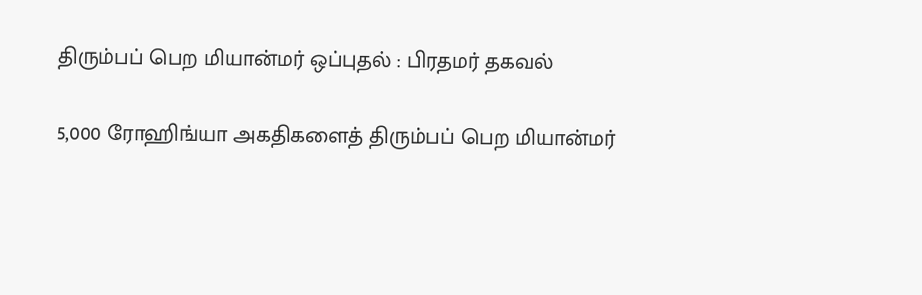திரும்பப் பெற மியான்மர் ஒப்புதல் : பிரதமர் தகவல்

5,000 ரோஹிங்யா அகதிகளைத் திரும்பப் பெற மியான்மர்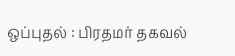ஒப்புதல் : பிரதமர் தகவல்